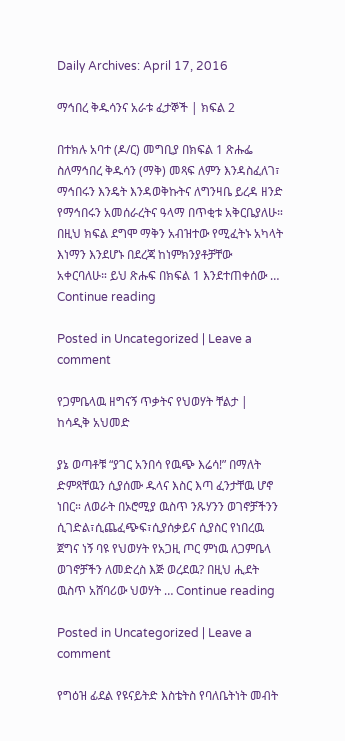Daily Archives: April 17, 2016

ማኅበረ ቅዱሳንና አራቱ ፈታኞች | ክፍል 2

በተክሉ አባተ (ዶ/ር) መግቢያ በክፍል 1 ጽሑፌ ስለማኅበረ ቅዱሳን (ማቅ) መጻፍ ለምን እንዳስፈለገ፣ ማኅበሩን እንዴት እንዳወቅኩትና ለግንዛቤ ይረዳ ዘንድ የማኅበሩን አመሰራረትና ዓላማ በጥቂቱ አቅርቤያለሁ። በዚህ ክፍል ደግሞ ማቅን አብዝተው የሚፈትኑ አካላት እነማን እንደሆኑ በደረጃ ከነምክንያቶቻቸው አቀርባለሁ። ይህ ጽሑፍ በክፍል 1 እንደተጠቀሰው … Continue reading

Posted in Uncategorized | Leave a comment

የጋምቤላዉ ዘግናኝ ጥቃትና የህወሃት ቸልታ | ከሳዲቅ አህመድ

ያኔ ወጣቶቹ “ያገር አንበሳ የዉጭ እሬሳ!” በማለት ድምጻቸዉን ሲያሰሙ ዱላና እስር እጣ ፈንታቸዉ ሆኖ ነበር። ለወራት በኦሮሚያ ዉስጥ ንጹሃንን ወገኖቻችንን ሲገድል፣ሲጨፈጭፍ፣ሲያሰቃይና ሲያስር የነበረዉ ጀግና ነኝ ባዩ የህወሃት የአጋዚ ጦር ምነዉ ለጋምቤላ ወገኖቻችን ለመድረስ እጅ ወረደዉ? በዚህ ሒደት ዉስጥ አሸባሪው ህወሃት … Continue reading

Posted in Uncategorized | Leave a comment

የግዕዝ ፊደል የዩናይትድ እስቴትስ የባለቤትነት መብት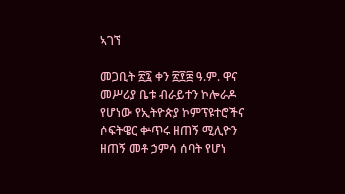ኣገኘ

መጋቢት ፳፯ ቀን ፳፻፰ ዓ.ም. ዋና መሥሪያ ቤቱ ብራይተን ኮሎራዶ የሆነው የኢትዮጵያ ኮምፕዩተሮችና ሶፍትዌር ቍጥሩ ዘጠኝ ሚሊዮን ዘጠኝ መቶ ኃምሳ ሰባት የሆነ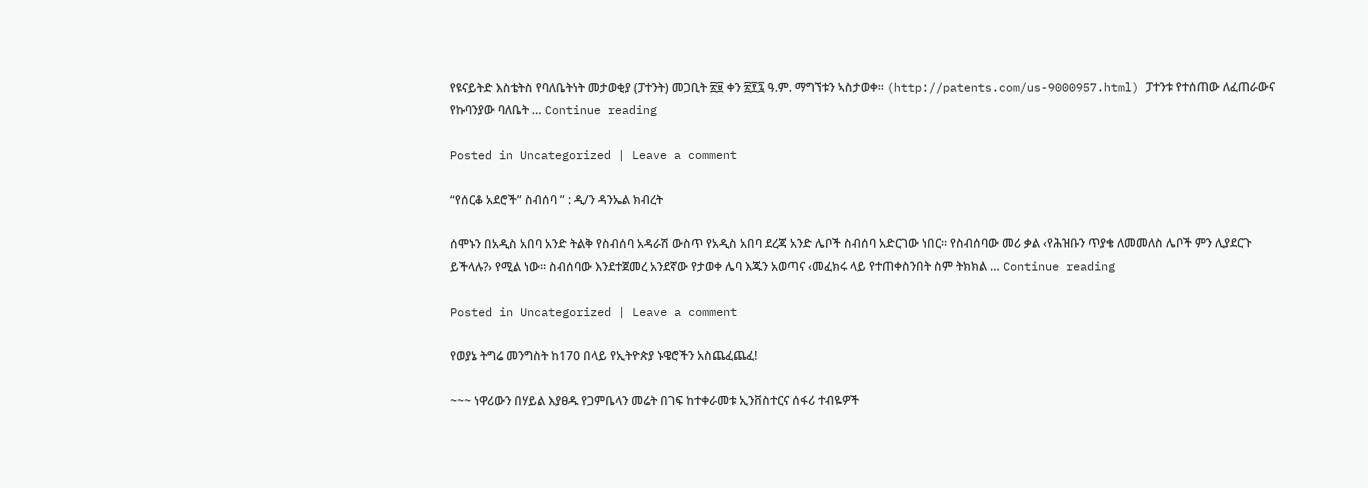የዩናይትድ እስቴትስ የባለቤትነት መታወቂያ (ፓተንት) መጋቢት ፳፱ ቀን ፳፻፯ ዓ.ም. ማግኘቱን ኣስታወቀ። (http://patents.com/us-9000957.html) ፓተንቱ የተሰጠው ለፈጠራውና የኩባንያው ባለቤት … Continue reading

Posted in Uncategorized | Leave a comment

“የሰርቆ አደሮች” ስብሰባ ” : ዲ/ን ዳንኤል ክብረት

ሰሞኑን በአዲስ አበባ አንድ ትልቅ የስብሰባ አዳራሽ ውስጥ የአዲስ አበባ ደረጃ አንድ ሌቦች ስብሰባ አድርገው ነበር፡፡ የስብሰባው መሪ ቃል ‹የሕዝቡን ጥያቄ ለመመለስ ሌቦች ምን ሊያደርጉ ይችላሉ?› የሚል ነው፡፡ ስብሰባው እንደተጀመረ አንደኛው የታወቀ ሌባ እጁን አወጣና ‹መፈክሩ ላይ የተጠቀስንበት ስም ትክክል … Continue reading

Posted in Uncategorized | Leave a comment

የወያኔ ትግሬ መንግስት ከ170 በላይ የኢትዮጵያ ኑዌሮችን አስጨፈጨፈ!

~~~ ነዋሪውን በሃይል እያፀዱ የጋምቤላን መሬት በገፍ ከተቀራመቱ ኢንቨስተርና ሰፋሪ ተብዬዎች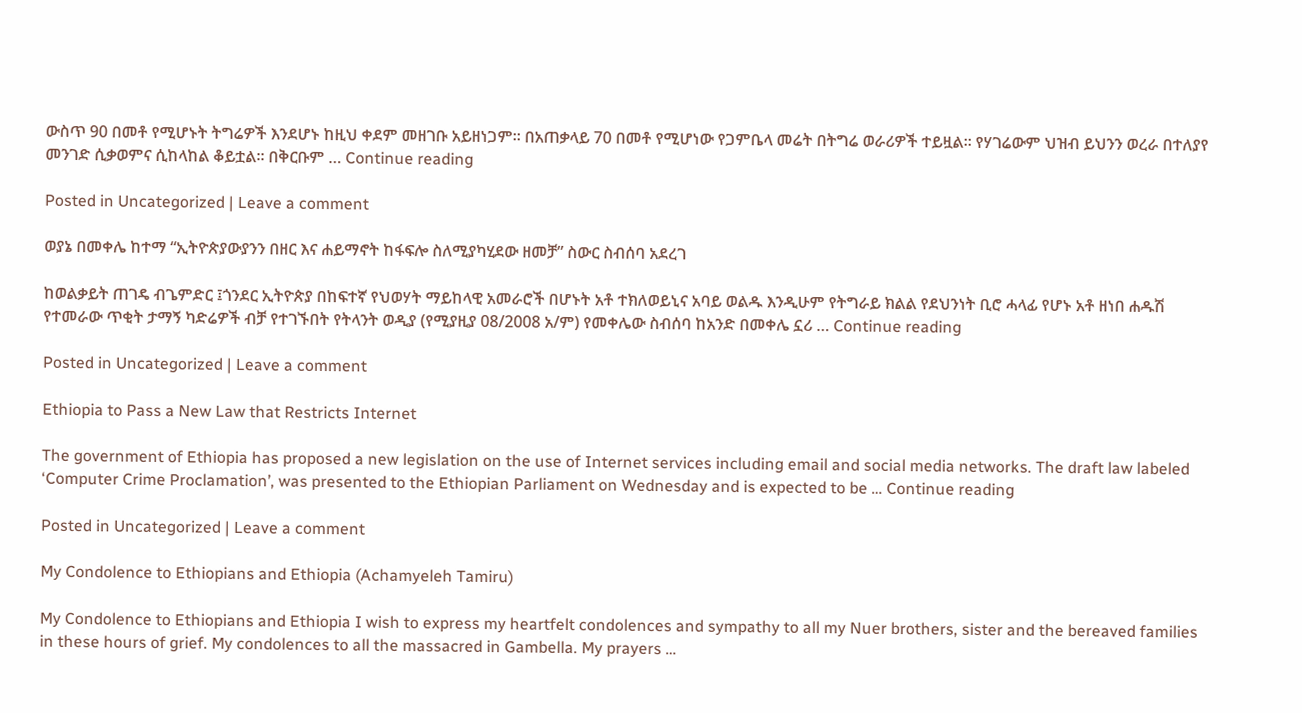ውስጥ 90 በመቶ የሚሆኑት ትግሬዎች እንደሆኑ ከዚህ ቀደም መዘገቡ አይዘነጋም። በአጠቃላይ 70 በመቶ የሚሆነው የጋምቤላ መሬት በትግሬ ወራሪዎች ተይዟል። የሃገሬውም ህዝብ ይህንን ወረራ በተለያየ መንገድ ሲቃወምና ሲከላከል ቆይቷል። በቅርቡም … Continue reading

Posted in Uncategorized | Leave a comment

ወያኔ በመቀሌ ከተማ “ኢትዮጵያውያንን በዘር እና ሐይማኖት ከፋፍሎ ስለሚያካሂደው ዘመቻ” ስውር ስብሰባ አደረገ

ከወልቃይት ጠገዴ ብጌምድር ፤ጎንደር ኢትዮጵያ በከፍተኛ የህወሃት ማይከላዊ አመራሮች በሆኑት አቶ ተክለወይኒና አባይ ወልዱ እንዲሁም የትግራይ ክልል የደህንነት ቢሮ ሓላፊ የሆኑ አቶ ዘነበ ሐዱሽ የተመራው ጥቂት ታማኝ ካድሬዎች ብቻ የተገኙበት የትላንት ወዲያ (የሚያዚያ 08/2008 አ/ም) የመቀሌው ስብሰባ ከአንድ በመቀሌ ኗሪ … Continue reading

Posted in Uncategorized | Leave a comment

Ethiopia to Pass a New Law that Restricts Internet

The government of Ethiopia has proposed a new legislation on the use of Internet services including email and social media networks. The draft law labeled ‘Computer Crime Proclamation’, was presented to the Ethiopian Parliament on Wednesday and is expected to be … Continue reading

Posted in Uncategorized | Leave a comment

My Condolence to Ethiopians and Ethiopia (Achamyeleh Tamiru)

My Condolence to Ethiopians and Ethiopia I wish to express my heartfelt condolences and sympathy to all my Nuer brothers, sister and the bereaved families in these hours of grief. My condolences to all the massacred in Gambella. My prayers …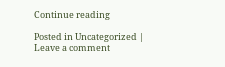Continue reading

Posted in Uncategorized | Leave a comment